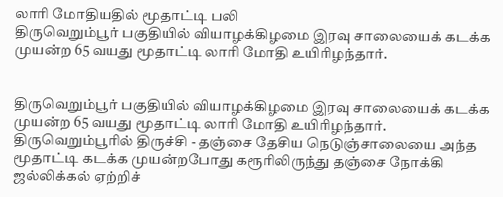லாரி மோதியதில் மூதாட்டி பலி
திருவெறும்பூர் பகுதியில் வியாழக்கிழமை இரவு சாலையைக் கடக்க முயன்ற 65 வயது மூதாட்டி லாரி மோதி உயிரிழந்தார்.


திருவெறும்பூர் பகுதியில் வியாழக்கிழமை இரவு சாலையைக் கடக்க முயன்ற 65 வயது மூதாட்டி லாரி மோதி உயிரிழந்தார்.
திருவெறும்பூரில் திருச்சி - தஞ்சை தேசிய நெடுஞ்சாலையை அந்த மூதாட்டி கடக்க முயன்றபோது கரூரிலிருந்து தஞ்சை நோக்கி ஜல்லிக்கல் ஏற்றிச்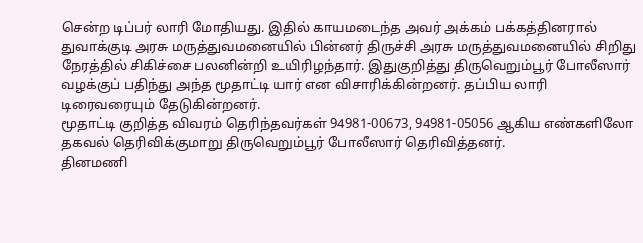சென்ற டிப்பர் லாரி மோதியது. இதில் காயமடைந்த அவர் அக்கம் பக்கத்தினரால் துவாக்குடி அரசு மருத்துவமனையில் பின்னர் திருச்சி அரசு மருத்துவமனையில் சிறிது நேரத்தில் சிகிச்சை பலனின்றி உயிரிழந்தார். இதுகுறித்து திருவெறும்பூர் போலீஸார் வழக்குப் பதிந்து அந்த மூதாட்டி யார் என விசாரிக்கின்றனர். தப்பிய லாரி டிரைவரையும் தேடுகின்றனர்.
மூதாட்டி குறித்த விவரம் தெரிந்தவர்கள் 94981-00673, 94981-05056 ஆகிய எண்களிலோ தகவல் தெரிவிக்குமாறு திருவெறும்பூர் போலீஸார் தெரிவித்தனர்.
தினமணி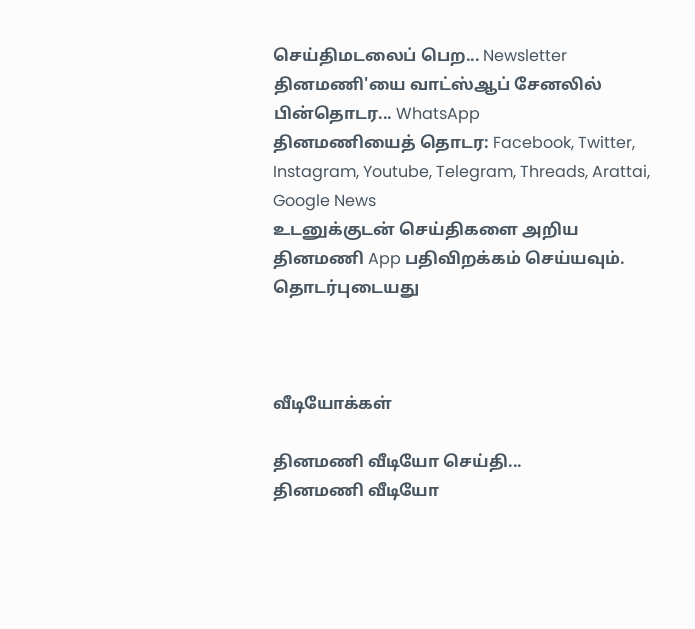செய்திமடலைப் பெற... Newsletter
தினமணி'யை வாட்ஸ்ஆப் சேனலில் பின்தொடர... WhatsApp
தினமணியைத் தொடர: Facebook, Twitter, Instagram, Youtube, Telegram, Threads, Arattai, Google News
உடனுக்குடன் செய்திகளை அறிய தினமணி App பதிவிறக்கம் செய்யவும்.
தொடர்புடையது



வீடியோக்கள்

தினமணி வீடியோ செய்தி...
தினமணி வீடியோ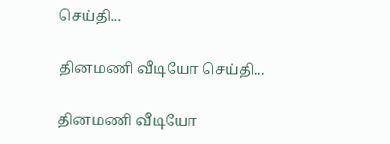செய்தி...

தினமணி வீடியோ செய்தி...

தினமணி வீடியோ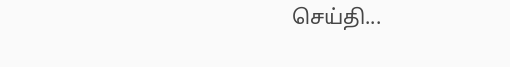செய்தி...